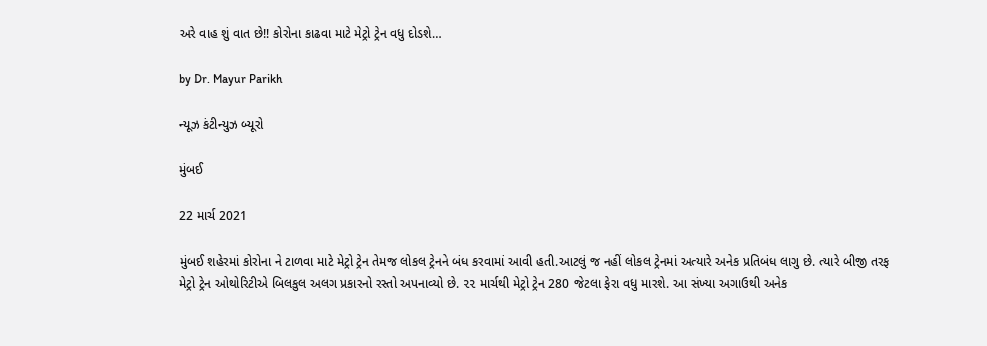અરે વાહ શું વાત છે!! કોરોના કાઢવા માટે મેટ્રો ટ્રેન વધુ દોડશે…

by Dr. Mayur Parikh

ન્યૂઝ કંટીન્યુઝ બ્યૂરો

મુંબઈ

22 માર્ચ 2021

મુંબઈ શહેરમાં કોરોના ને ટાળવા માટે મેટ્રો ટ્રેન તેમજ લોકલ ટ્રેનને બંધ કરવામાં આવી હતી.આટલું જ નહીં લોકલ ટ્રેનમાં અત્યારે અનેક પ્રતિબંધ લાગુ છે. ત્યારે બીજી તરફ મેટ્રો ટ્રેન ઓથોરિટીએ બિલકુલ અલગ પ્રકારનો રસ્તો અપનાવ્યો છે. ૨૨ માર્ચથી મેટ્રો ટ્રેન 280 જેટલા ફેરા વધુ મારશે. આ સંખ્યા અગાઉથી અનેક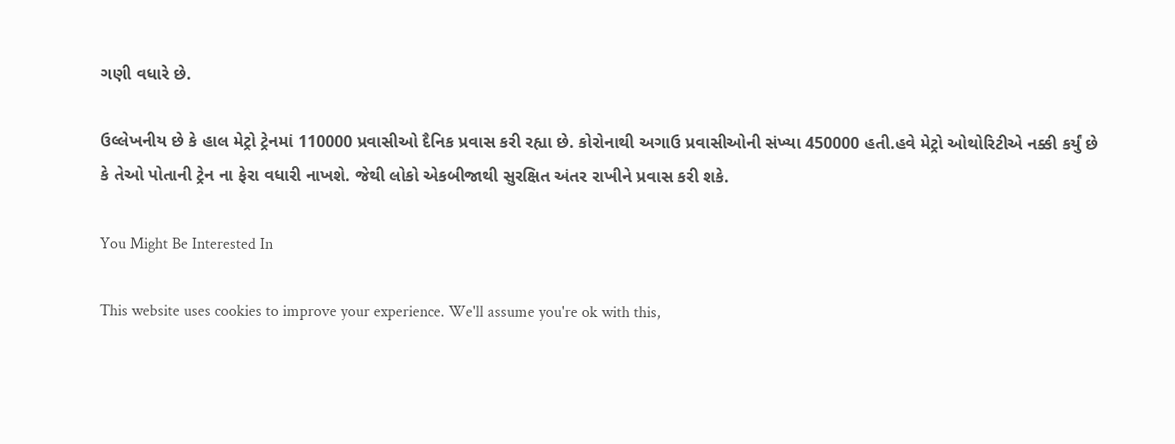ગણી વધારે છે.

ઉલ્લેખનીય છે કે હાલ મેટ્રો ટ્રેનમાં 110000 પ્રવાસીઓ દૈનિક પ્રવાસ કરી રહ્યા છે. કોરોનાથી અગાઉ પ્રવાસીઓની સંખ્યા 450000 હતી.હવે મેટ્રો ઓથોરિટીએ નક્કી કર્યું છે કે તેઓ પોતાની ટ્રેન ના ફેરા વધારી નાખશે. જેથી લોકો એકબીજાથી સુરક્ષિત અંતર રાખીને પ્રવાસ કરી શકે.

You Might Be Interested In

This website uses cookies to improve your experience. We'll assume you're ok with this,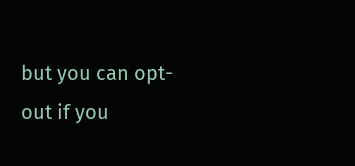but you can opt-out if you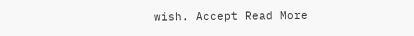wish. Accept Read More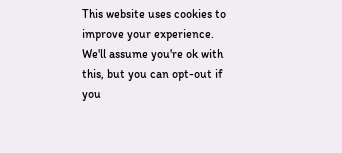This website uses cookies to improve your experience. We'll assume you're ok with this, but you can opt-out if you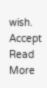wish. Accept Read More